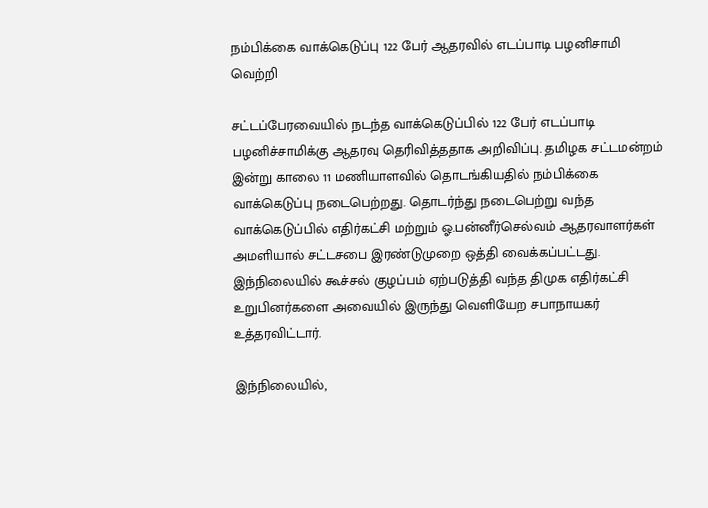நம்பிக்கை வாக்கெடுப்பு 122 பேர் ஆதரவில் எடப்பாடி பழனிசாமி வெற்றி

சட்டப்பேரவையில் நடந்த வாக்கெடுப்பில் 122 பேர் எடப்பாடி பழனிச்சாமிக்கு ஆதரவு தெரிவித்ததாக அறிவிப்பு. தமிழக சட்டமன்றம் இன்று காலை 11 மணியாளவில் தொடங்கியதில் நம்பிக்கை வாக்கெடுப்பு நடைபெற்றது. தொடர்ந்து நடைபெற்று வந்த வாக்கெடுப்பில் எதிர்கட்சி மற்றும் ஓ.பன்னீர்செல்வம் ஆதரவாளர்கள் அமளியால் சட்டசபை இரண்டுமுறை ஒத்தி வைக்கப்பட்டது. இந்நிலையில் கூச்சல் குழப்பம் ஏற்படுத்தி வந்த திமுக எதிர்கட்சி உறுபினர்களை அவையில் இருந்து வெளியேற சபாநாயகர் உத்தரவிட்டார்.

இந்நிலையில்,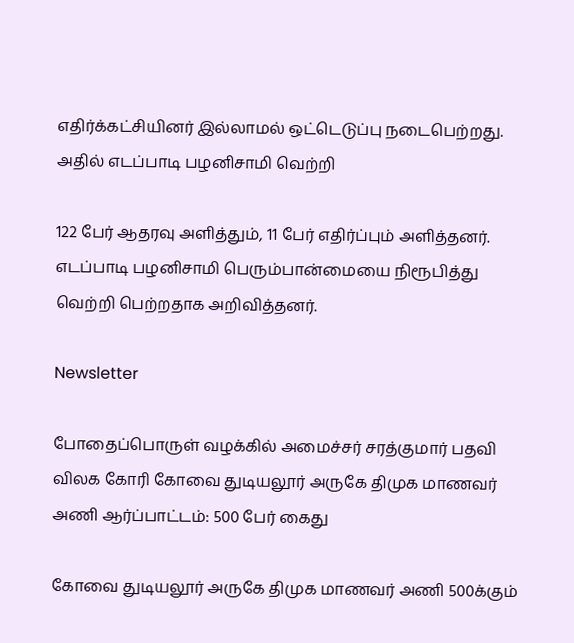எதிர்க்கட்சியினர் இல்லாமல் ஒட்டெடுப்பு நடைபெற்றது. அதில் எடப்பாடி பழனிசாமி வெற்றி

122 பேர் ஆதரவு அளித்தும், 11 பேர் எதிர்ப்பும் அளித்தனர். எடப்பாடி பழனிசாமி பெரும்பான்மையை நிரூபித்து வெற்றி பெற்றதாக அறிவித்தனர்.

Newsletter

போதைப்பொருள் வழக்கில் அமைச்சர் சரத்குமார் பதவி விலக கோரி கோவை துடியலூர் அருகே திமுக மாணவர் அணி ஆர்ப்பாட்டம்: 500 பேர் கைது

கோவை துடியலூர் அருகே திமுக மாணவர் அணி 500க்கும்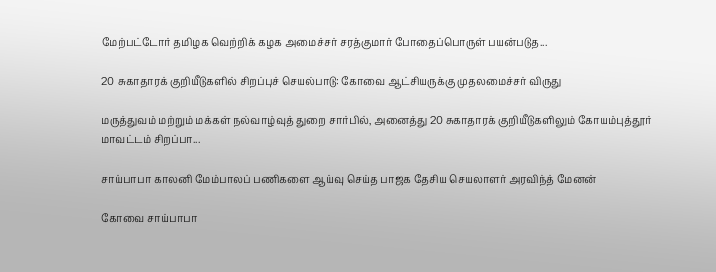மேற்பட்டோர் தமிழக வெற்றிக் கழக அமைச்சர் சரத்குமார் போதைப்பொருள் பயன்படுத...

20 சுகாதாரக் குறியீடுகளில் சிறப்புச் செயல்பாடு: கோவை ஆட்சியருக்கு முதலமைச்சர் விருது

மருத்துவம் மற்றும் மக்கள் நல்வாழ்வுத் துறை சார்பில், அனைத்து 20 சுகாதாரக் குறியீடுகளிலும் கோயம்புத்தூர் மாவட்டம் சிறப்பா...

சாய்பாபா காலனி மேம்பாலப் பணிகளை ஆய்வு செய்த பாஜக தேசிய செயலாளர் அரவிந்த் மேனன்

கோவை சாய்பாபா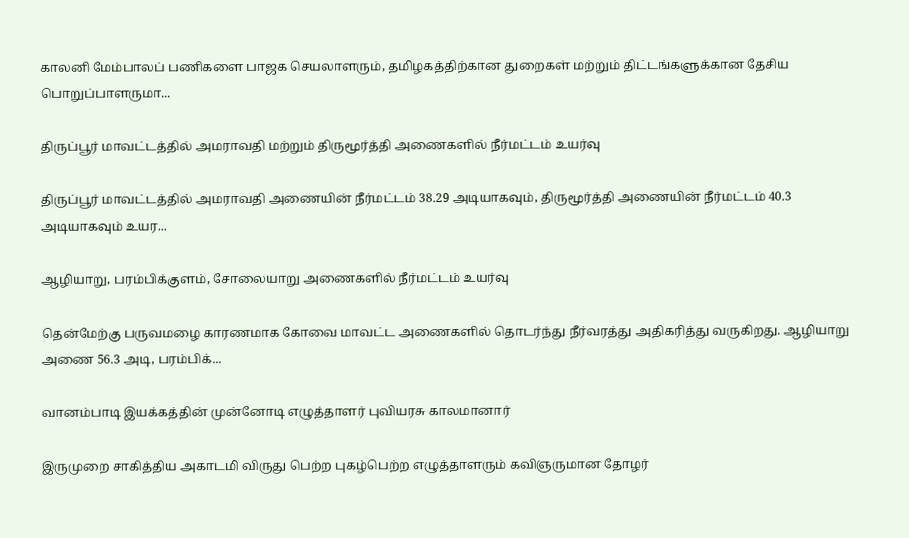காலனி மேம்பாலப் பணிகளை பாஜக செயலாளரும், தமிழகத்திற்கான துறைகள் மற்றும் திட்டங்களுக்கான தேசிய பொறுப்பாளருமா...

திருப்பூர் மாவட்டத்தில் அமராவதி மற்றும் திருமூர்த்தி அணைகளில் நீர்மட்டம் உயர்வு

திருப்பூர் மாவட்டத்தில் அமராவதி அணையின் நீர்மட்டம் 38.29 அடியாகவும், திருமூர்த்தி அணையின் நீர்மட்டம் 40.3 அடியாகவும் உயர...

ஆழியாறு, பரம்பிக்குளம், சோலையாறு அணைகளில் நீர்மட்டம் உயர்வு

தென்மேற்கு பருவமழை காரணமாக கோவை மாவட்ட அணைகளில் தொடர்ந்து நீர்வரத்து அதிகரித்து வருகிறது. ஆழியாறு அணை 56.3 அடி, பரம்பிக்...

வானம்பாடி இயக்கத்தின் முன்னோடி எழுத்தாளர் புவியரசு காலமானார்

இருமுறை சாகித்திய அகாடமி விருது பெற்ற புகழ்பெற்ற எழுத்தாளரும் கவிஞருமான தோழர்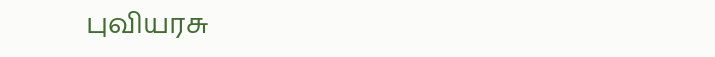புவியரசு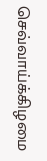செவ்வாய்க்கிழமை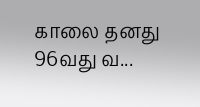காலை தனது 96வது வ...